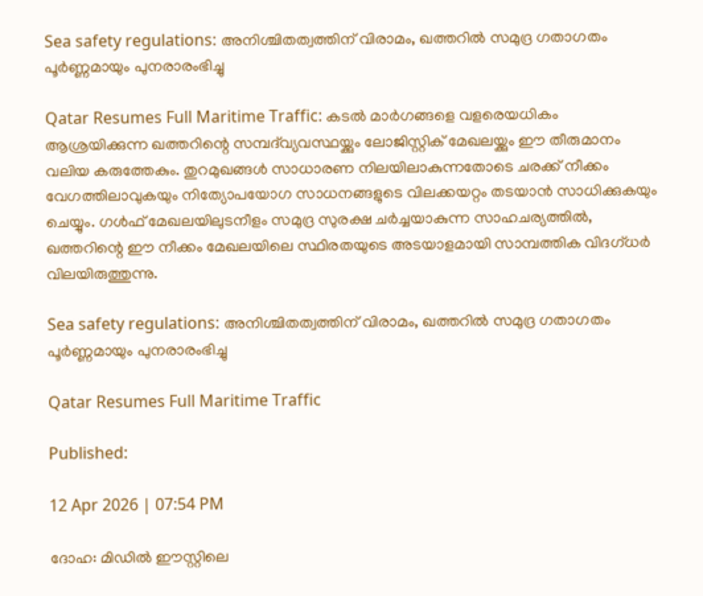Sea safety regulations: അനിശ്ചിതത്വത്തിന് വിരാമം, ഖത്തറിൽ സമുദ്ര ഗതാഗതം പൂർണ്ണമായും പുനരാരംഭിച്ചു

Qatar Resumes Full Maritime Traffic: കടൽ മാർഗങ്ങളെ വളരെയധികം ആശ്രയിക്കുന്ന ഖത്തറിന്റെ സമ്പദ്‌വ്യവസ്ഥയ്ക്കും ലോജിസ്റ്റിക് മേഖലയ്ക്കും ഈ തീരുമാനം വലിയ കരുത്തേകും. തുറമുഖങ്ങൾ സാധാരണ നിലയിലാകുന്നതോടെ ചരക്ക് നീക്കം വേഗത്തിലാവുകയും നിത്യോപയോഗ സാധനങ്ങളുടെ വിലക്കയറ്റം തടയാൻ സാധിക്കുകയും ചെയ്യും. ഗൾഫ് മേഖലയിലുടനീളം സമുദ്ര സുരക്ഷ ചർച്ചയാകുന്ന സാഹചര്യത്തിൽ, ഖത്തറിന്റെ ഈ നീക്കം മേഖലയിലെ സ്ഥിരതയുടെ അടയാളമായി സാമ്പത്തിക വിദഗ്ധർ വിലയിരുത്തുന്നു.

Sea safety regulations: അനിശ്ചിതത്വത്തിന് വിരാമം, ഖത്തറിൽ സമുദ്ര ഗതാഗതം പൂർണ്ണമായും പുനരാരംഭിച്ചു

Qatar Resumes Full Maritime Traffic

Published:

12 Apr 2026 | 07:54 PM

ദോഹ: മിഡിൽ ഈസ്റ്റിലെ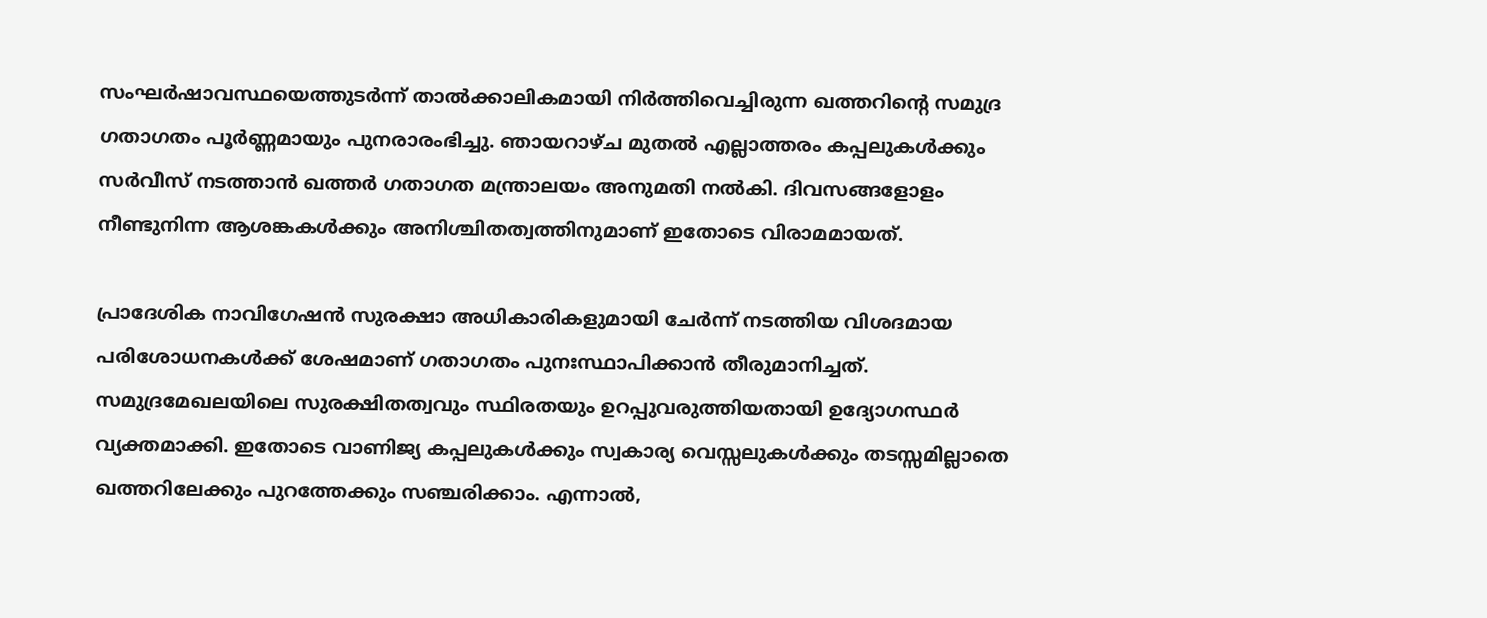സംഘർഷാവസ്ഥയെത്തുടർന്ന് താൽക്കാലികമായി നിർത്തിവെച്ചിരുന്ന ഖത്തറിന്റെ സമുദ്ര ഗതാഗതം പൂർണ്ണമായും പുനരാരംഭിച്ചു. ഞായറാഴ്ച മുതൽ എല്ലാത്തരം കപ്പലുകൾക്കും സർവീസ് നടത്താൻ ഖത്തർ ഗതാഗത മന്ത്രാലയം അനുമതി നൽകി. ദിവസങ്ങളോളം നീണ്ടുനിന്ന ആശങ്കകൾക്കും അനിശ്ചിതത്വത്തിനുമാണ് ഇതോടെ വിരാമമായത്.

പ്രാദേശിക നാവിഗേഷൻ സുരക്ഷാ അധികാരികളുമായി ചേർന്ന് നടത്തിയ വിശദമായ പരിശോധനകൾക്ക് ശേഷമാണ് ഗതാഗതം പുനഃസ്ഥാപിക്കാൻ തീരുമാനിച്ചത്. സമുദ്രമേഖലയിലെ സുരക്ഷിതത്വവും സ്ഥിരതയും ഉറപ്പുവരുത്തിയതായി ഉദ്യോഗസ്ഥർ വ്യക്തമാക്കി. ഇതോടെ വാണിജ്യ കപ്പലുകൾക്കും സ്വകാര്യ വെസ്സലുകൾക്കും തടസ്സമില്ലാതെ ഖത്തറിലേക്കും പുറത്തേക്കും സഞ്ചരിക്കാം. എന്നാൽ,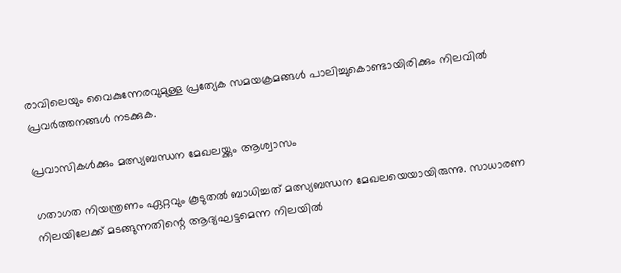രാവിലെയും വൈകുന്നേരവുമുള്ള പ്രത്യേക സമയക്രമങ്ങൾ പാലിച്ചുകൊണ്ടായിരിക്കും നിലവിൽ പ്രവർത്തനങ്ങൾ നടക്കുക.

പ്രവാസികൾക്കും മത്സ്യബന്ധന മേഖലയ്ക്കും ആശ്വാസം

ഗതാഗത നിയന്ത്രണം ഏറ്റവും കൂടുതൽ ബാധിച്ചത് മത്സ്യബന്ധന മേഖലയെയായിരുന്നു. സാധാരണ നിലയിലേക്ക് മടങ്ങുന്നതിന്റെ ആദ്യഘട്ടമെന്ന നിലയിൽ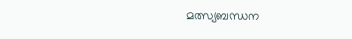മത്സ്യബന്ധന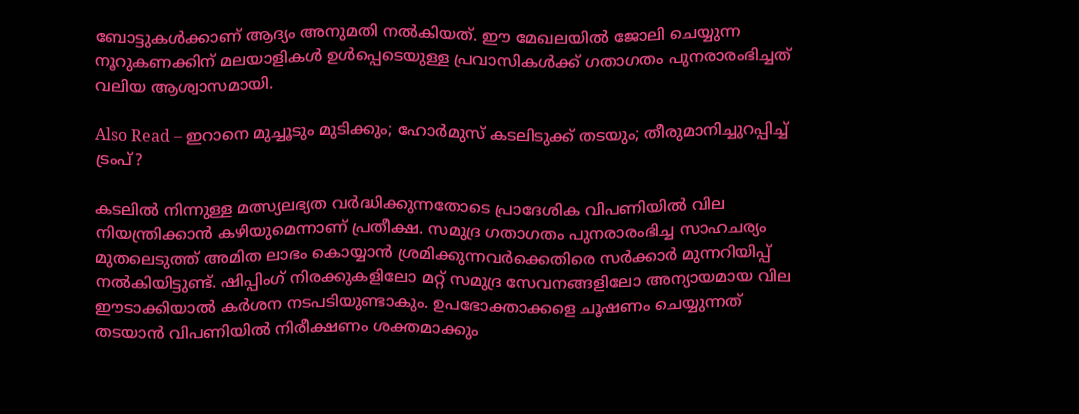ബോട്ടുകൾക്കാണ് ആദ്യം അനുമതി നൽകിയത്. ഈ മേഖലയിൽ ജോലി ചെയ്യുന്ന നൂറുകണക്കിന് മലയാളികൾ ഉൾപ്പെടെയുള്ള പ്രവാസികൾക്ക് ഗതാഗതം പുനരാരംഭിച്ചത് വലിയ ആശ്വാസമായി.

Also Read – ഇറാനെ മുച്ചൂടും മുടിക്കും; ഹോര്‍മുസ് കടലിടുക്ക് തടയും; തീരുമാനിച്ചുറപ്പിച്ച് ട്രംപ്?

കടലിൽ നിന്നുള്ള മത്സ്യലഭ്യത വർദ്ധിക്കുന്നതോടെ പ്രാദേശിക വിപണിയിൽ വില നിയന്ത്രിക്കാൻ കഴിയുമെന്നാണ് പ്രതീക്ഷ. സമുദ്ര ഗതാഗതം പുനരാരംഭിച്ച സാഹചര്യം മുതലെടുത്ത് അമിത ലാഭം കൊയ്യാൻ ശ്രമിക്കുന്നവർക്കെതിരെ സർക്കാർ മുന്നറിയിപ്പ് നൽകിയിട്ടുണ്ട്. ഷിപ്പിംഗ് നിരക്കുകളിലോ മറ്റ് സമുദ്ര സേവനങ്ങളിലോ അന്യായമായ വില ഈടാക്കിയാൽ കർശന നടപടിയുണ്ടാകും. ഉപഭോക്താക്കളെ ചൂഷണം ചെയ്യുന്നത് തടയാൻ വിപണിയിൽ നിരീക്ഷണം ശക്തമാക്കും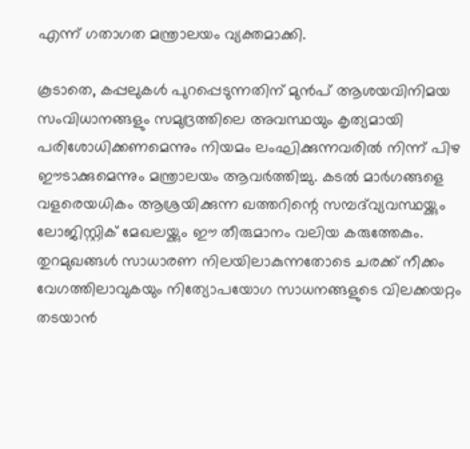എന്ന് ഗതാഗത മന്ത്രാലയം വ്യക്തമാക്കി.

കൂടാതെ, കപ്പലുകൾ പുറപ്പെടുന്നതിന് മുൻപ് ആശയവിനിമയ സംവിധാനങ്ങളും സമുദ്രത്തിലെ അവസ്ഥയും കൃത്യമായി പരിശോധിക്കണമെന്നും നിയമം ലംഘിക്കുന്നവരിൽ നിന്ന് പിഴ ഈടാക്കുമെന്നും മന്ത്രാലയം ആവർത്തിച്ചു. കടൽ മാർഗങ്ങളെ വളരെയധികം ആശ്രയിക്കുന്ന ഖത്തറിന്റെ സമ്പദ്‌വ്യവസ്ഥയ്ക്കും ലോജിസ്റ്റിക് മേഖലയ്ക്കും ഈ തീരുമാനം വലിയ കരുത്തേകും. തുറമുഖങ്ങൾ സാധാരണ നിലയിലാകുന്നതോടെ ചരക്ക് നീക്കം വേഗത്തിലാവുകയും നിത്യോപയോഗ സാധനങ്ങളുടെ വിലക്കയറ്റം തടയാൻ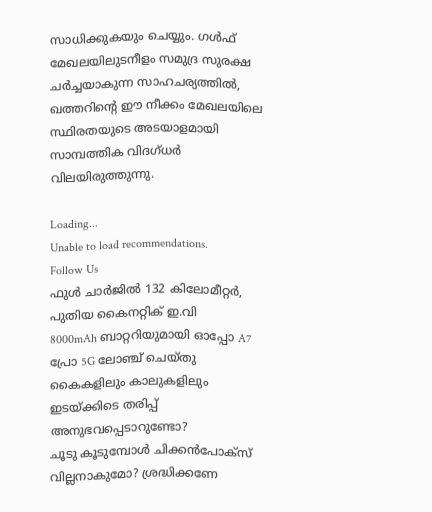സാധിക്കുകയും ചെയ്യും. ഗൾഫ് മേഖലയിലുടനീളം സമുദ്ര സുരക്ഷ ചർച്ചയാകുന്ന സാഹചര്യത്തിൽ, ഖത്തറിന്റെ ഈ നീക്കം മേഖലയിലെ സ്ഥിരതയുടെ അടയാളമായി സാമ്പത്തിക വിദഗ്ധർ വിലയിരുത്തുന്നു.

Loading...
Unable to load recommendations.
Follow Us
ഫുൾ ചാർജിൽ 132 കിലോമീറ്റർ, പുതിയ കൈനറ്റിക് ഇ.വി
8000mAh ബാറ്ററിയുമായി ഓപ്പോ A7 പ്രോ 5G ലോഞ്ച് ചെയ്തു
കൈകളിലും കാലുകളിലും ഇടയ്ക്കിടെ തരിപ്പ് അനുഭവപ്പെടാറുണ്ടോ?
ചൂടു കൂടുമ്പോൾ ചിക്കൻപോക്സ് വില്ലനാകുമോ? ശ്രദ്ധിക്കണേ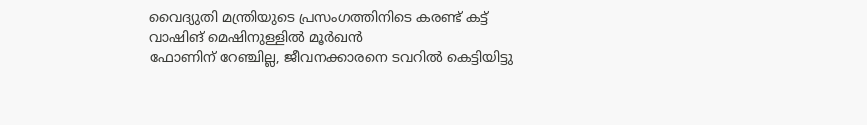വൈദ്യുതി മന്ത്രിയുടെ പ്രസംഗത്തിനിടെ കരണ്ട് കട്ട്
വാഷിങ് മെഷിനുള്ളിൽ മൂർഖൻ
ഫോണിന് റേഞ്ചില്ല, ജീവനക്കാരനെ ടവറിൽ കെട്ടിയിട്ടു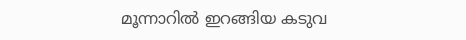മൂന്നാറിൽ ഇറങ്ങിയ കടുവ